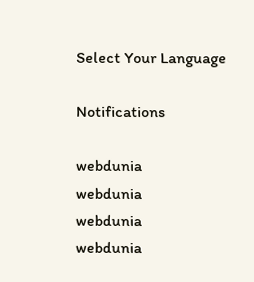Select Your Language

Notifications

webdunia
webdunia
webdunia
webdunia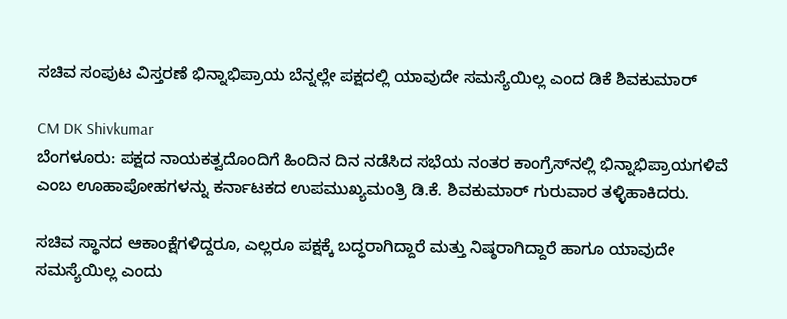ಸಚಿವ ಸಂಪುಟ ವಿಸ್ತರಣೆ ಭಿನ್ನಾಭಿಪ್ರಾಯ ಬೆನ್ನಲ್ಲೇ ಪಕ್ಷದಲ್ಲಿ ಯಾವುದೇ ಸಮಸ್ಯೆಯಿಲ್ಲ ಎಂದ ಡಿಕೆ ಶಿವಕುಮಾರ್‌

CM DK Shivkumar
ಬೆಂಗಳೂರು: ಪಕ್ಷದ ನಾಯಕತ್ವದೊಂದಿಗೆ ಹಿಂದಿನ ದಿನ ನಡೆಸಿದ ಸಭೆಯ ನಂತರ ಕಾಂಗ್ರೆಸ್‌ನಲ್ಲಿ ಭಿನ್ನಾಭಿಪ್ರಾಯಗಳಿವೆ ಎಂಬ ಊಹಾಪೋಹಗಳನ್ನು ಕರ್ನಾಟಕದ ಉಪಮುಖ್ಯಮಂತ್ರಿ ಡಿ.ಕೆ. ಶಿವಕುಮಾರ್ ಗುರುವಾರ ತಳ್ಳಿಹಾಕಿದರು.

ಸಚಿವ ಸ್ಥಾನದ ಆಕಾಂಕ್ಷೆಗಳಿದ್ದರೂ, ಎಲ್ಲರೂ ಪಕ್ಷಕ್ಕೆ ಬದ್ಧರಾಗಿದ್ದಾರೆ ಮತ್ತು ನಿಷ್ಠರಾಗಿದ್ದಾರೆ ಹಾಗೂ ಯಾವುದೇ ಸಮಸ್ಯೆಯಿಲ್ಲ ಎಂದು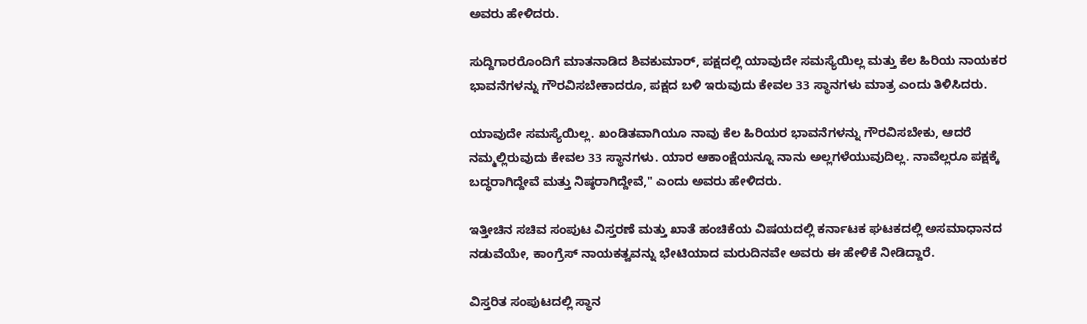ಅವರು ಹೇಳಿದರು.

ಸುದ್ದಿಗಾರರೊಂದಿಗೆ ಮಾತನಾಡಿದ ಶಿವಕುಮಾರ್, ಪಕ್ಷದಲ್ಲಿ ಯಾವುದೇ ಸಮಸ್ಯೆಯಿಲ್ಲ ಮತ್ತು ಕೆಲ ಹಿರಿಯ ನಾಯಕರ ಭಾವನೆಗಳನ್ನು ಗೌರವಿಸಬೇಕಾದರೂ, ಪಕ್ಷದ ಬಳಿ ಇರುವುದು ಕೇವಲ 33 ಸ್ಥಾನಗಳು ಮಾತ್ರ ಎಂದು ತಿಳಿಸಿದರು.

ಯಾವುದೇ ಸಮಸ್ಯೆಯಿಲ್ಲ. ಖಂಡಿತವಾಗಿಯೂ ನಾವು ಕೆಲ ಹಿರಿಯರ ಭಾವನೆಗಳನ್ನು ಗೌರವಿಸಬೇಕು, ಆದರೆ ನಮ್ಮಲ್ಲಿರುವುದು ಕೇವಲ 33 ಸ್ಥಾನಗಳು. ಯಾರ ಆಕಾಂಕ್ಷೆಯನ್ನೂ ನಾನು ಅಲ್ಲಗಳೆಯುವುದಿಲ್ಲ. ನಾವೆಲ್ಲರೂ ಪಕ್ಷಕ್ಕೆ ಬದ್ಧರಾಗಿದ್ದೇವೆ ಮತ್ತು ನಿಷ್ಠರಾಗಿದ್ದೇವೆ," ಎಂದು ಅವರು ಹೇಳಿದರು.

ಇತ್ತೀಚಿನ ಸಚಿವ ಸಂಪುಟ ವಿಸ್ತರಣೆ ಮತ್ತು ಖಾತೆ ಹಂಚಿಕೆಯ ವಿಷಯದಲ್ಲಿ ಕರ್ನಾಟಕ ಘಟಕದಲ್ಲಿ ಅಸಮಾಧಾನದ ನಡುವೆಯೇ, ಕಾಂಗ್ರೆಸ್ ನಾಯಕತ್ವವನ್ನು ಭೇಟಿಯಾದ ಮರುದಿನವೇ ಅವರು ಈ ಹೇಳಿಕೆ ನೀಡಿದ್ದಾರೆ.

ವಿಸ್ತರಿತ ಸಂಪುಟದಲ್ಲಿ ಸ್ಥಾನ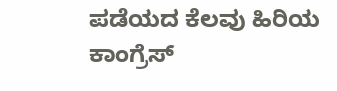ಪಡೆಯದ ಕೆಲವು ಹಿರಿಯ ಕಾಂಗ್ರೆಸ್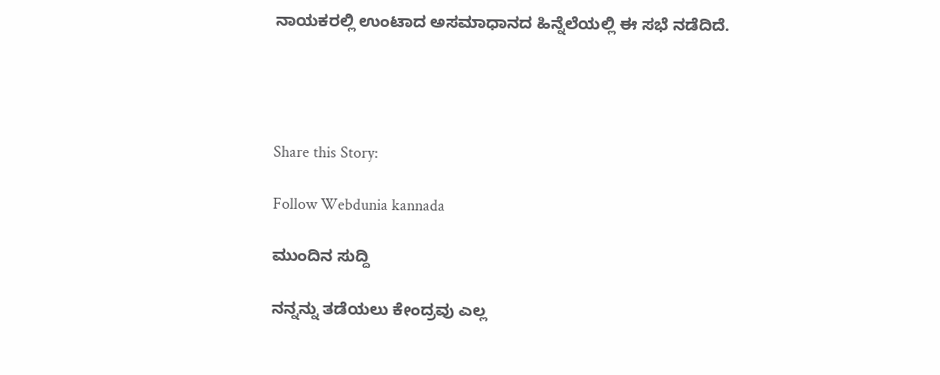ನಾಯಕರಲ್ಲಿ ಉಂಟಾದ ಅಸಮಾಧಾನದ ಹಿನ್ನೆಲೆಯಲ್ಲಿ ಈ ಸಭೆ ನಡೆದಿದೆ.




Share this Story:

Follow Webdunia kannada

ಮುಂದಿನ ಸುದ್ದಿ

ನನ್ನನ್ನು ತಡೆಯಲು ಕೇಂದ್ರವು ಎಲ್ಲ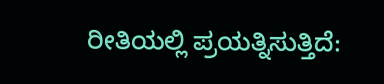ರೀತಿಯಲ್ಲಿ ಪ್ರಯತ್ನಿಸುತ್ತಿದೆ: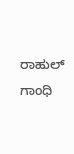ರಾಹುಲ್ ಗಾಂಧಿ